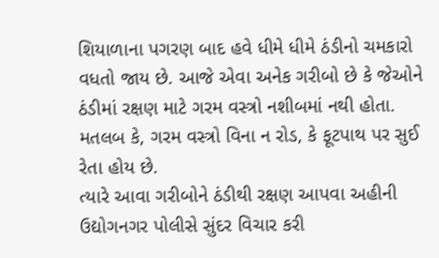શિયાળાના પગરણ બાદ હવે ધીમે ધીમે ઠંડીનો ચમકારો વધતો જાય છે. આજે એવા અનેક ગરીબો છે કે જેઓને ઠંડીમાં રક્ષણ માટે ગરમ વસ્ત્રો નશીબમાં નથી હોતા. મતલબ કે, ગરમ વસ્ત્રો વિના ન રોડ, કે ફૂટપાથ પર સુઈ રેતા હોય છે.
ત્યારે આવા ગરીબોને ઠંડીથી રક્ષણ આપવા અહીની ઉદ્યોગનગર પોલીસે સુંદર વિચાર કરી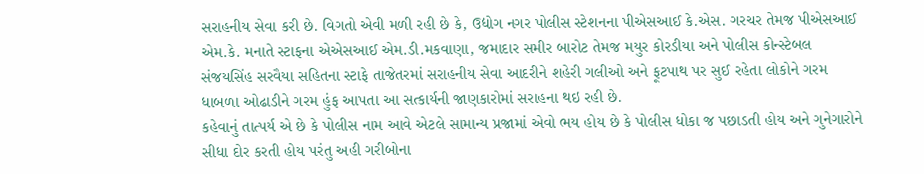સરાહનીય સેવા કરી છે. વિગતો એવી મળી રહી છે કે, ઉદ્યોગ નગર પોલીસ સ્ટેશનના પીએસઆઈ કે.એસ. ગરચર તેમજ પીએસઆઈ એમ.કે. મનાતે સ્ટાફના એએસઆઈ એમ.ડી.મકવાણા, જમાદાર સમીર બારોટ તેમજ મયુર કોરડીયા અને પોલીસ કોન્સ્ટેબલ સંજયસિંહ સરવૈયા સહિતના સ્ટાફે તાજેતરમાં સરાહનીય સેવા આદરીને શહેરી ગલીઓ અને ફૂટપાથ પર સુઈ રહેતા લોકોને ગરમ ધાબળા ઓઢાડીને ગરમ હુંફ આપતા આ સત્કાર્યની જાણકારોમાં સરાહના થઇ રહી છે.
કહેવાનું તાત્પર્ય એ છે કે પોલીસ નામ આવે એટલે સામાન્ય પ્રજામાં એવો ભય હોય છે કે પોલીસ ધોકા જ પછાડતી હોય અને ગુનેગારોને સીધા દોર કરતી હોય પરંતુ અહી ગરીબોના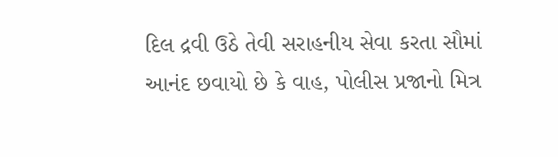દિલ દ્રવી ઉઠે તેવી સરાહનીય સેવા કરતા સૌમાં આનંદ છવાયો છે કે વાહ, પોલીસ પ્રજાનો મિત્ર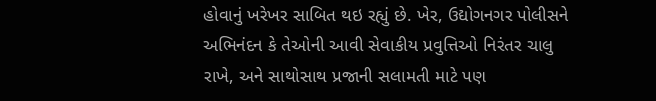હોવાનું ખરેખર સાબિત થઇ રહ્યું છે. ખેર, ઉદ્યોગનગર પોલીસને અભિનંદન કે તેઓની આવી સેવાકીય પ્રવુત્તિઓ નિરંતર ચાલુ રાખે, અને સાથોસાથ પ્રજાની સલામતી માટે પણ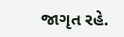જાગૃત રહે.